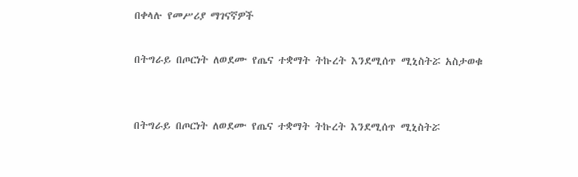በቀላሉ የመሥሪያ ማገናኛዎች

በትግራይ በጦርነት ለወደሙ የጤና ተቋማት ትኩረት እንደሚሰጥ ሚኒስትሯ አስታወቁ


በትግራይ በጦርነት ለወደሙ የጤና ተቋማት ትኩረት እንደሚሰጥ ሚኒስትሯ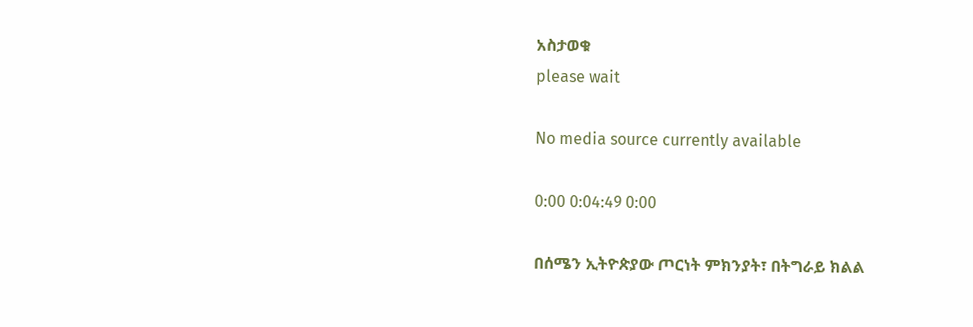አስታወቁ
please wait

No media source currently available

0:00 0:04:49 0:00

በሰሜን ኢትዮጵያው ጦርነት ምክንያት፣ በትግራይ ክልል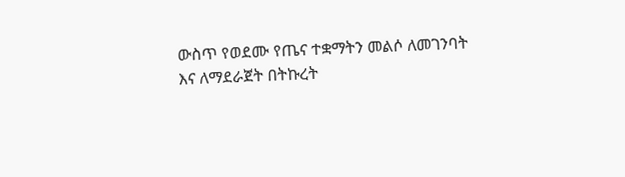ውስጥ የወደሙ የጤና ተቋማትን መልሶ ለመገንባት እና ለማደራጀት በትኩረት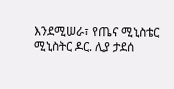እንደሚሠራ፣ የጤና ሚኒስቴር ሚኒስትር ዶር. ሊያ ታደሰ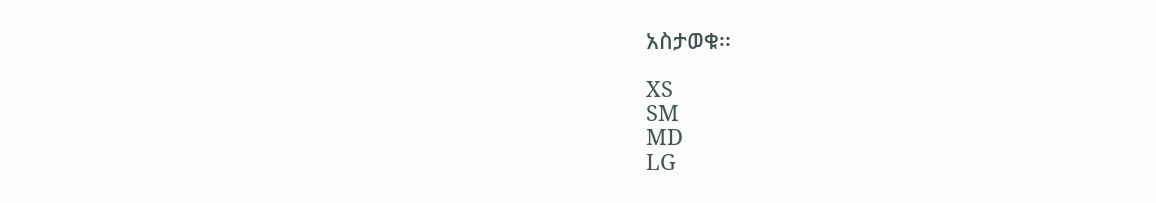አስታወቁ፡፡

XS
SM
MD
LG